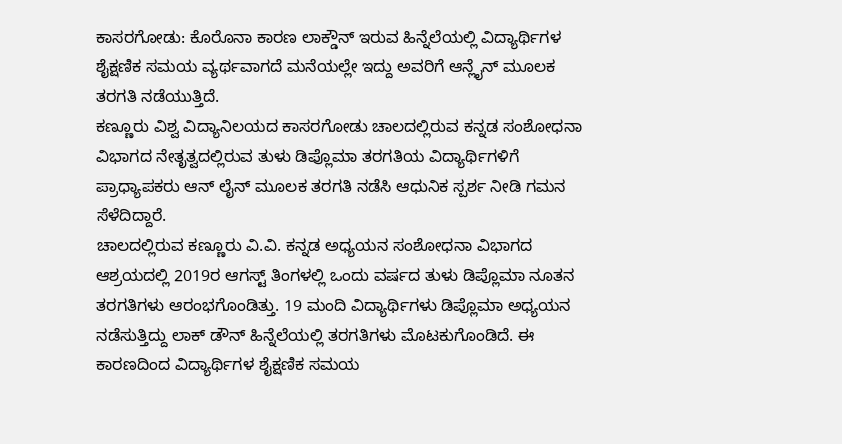ಕಾಸರಗೋಡು: ಕೊರೊನಾ ಕಾರಣ ಲಾಕ್ಡೌನ್ ಇರುವ ಹಿನ್ನೆಲೆಯಲ್ಲಿ ವಿದ್ಯಾರ್ಥಿಗಳ ಶೈಕ್ಷಣಿಕ ಸಮಯ ವ್ಯರ್ಥವಾಗದೆ ಮನೆಯಲ್ಲೇ ಇದ್ದು ಅವರಿಗೆ ಆನ್ಲೈನ್ ಮೂಲಕ ತರಗತಿ ನಡೆಯುತ್ತಿದೆ.
ಕಣ್ಣೂರು ವಿಶ್ವ ವಿದ್ಯಾನಿಲಯದ ಕಾಸರಗೋಡು ಚಾಲದಲ್ಲಿರುವ ಕನ್ನಡ ಸಂಶೋಧನಾ ವಿಭಾಗದ ನೇತೃತ್ವದಲ್ಲಿರುವ ತುಳು ಡಿಪ್ಲೊಮಾ ತರಗತಿಯ ವಿದ್ಯಾರ್ಥಿಗಳಿಗೆ ಪ್ರಾಧ್ಯಾಪಕರು ಆನ್ ಲೈನ್ ಮೂಲಕ ತರಗತಿ ನಡೆಸಿ ಆಧುನಿಕ ಸ್ಪರ್ಶ ನೀಡಿ ಗಮನ ಸೆಳೆದಿದ್ದಾರೆ.
ಚಾಲದಲ್ಲಿರುವ ಕಣ್ಣೂರು ವಿ.ವಿ. ಕನ್ನಡ ಅಧ್ಯಯನ ಸಂಶೋಧನಾ ವಿಭಾಗದ ಆಶ್ರಯದಲ್ಲಿ 2019ರ ಆಗಸ್ಟ್ ತಿಂಗಳಲ್ಲಿ ಒಂದು ವರ್ಷದ ತುಳು ಡಿಪ್ಲೊಮಾ ನೂತನ ತರಗತಿಗಳು ಆರಂಭಗೊಂಡಿತ್ತು. 19 ಮಂದಿ ವಿದ್ಯಾರ್ಥಿಗಳು ಡಿಪ್ಲೊಮಾ ಅಧ್ಯಯನ ನಡೆಸುತ್ತಿದ್ದು ಲಾಕ್ ಡೌನ್ ಹಿನ್ನೆಲೆಯಲ್ಲಿ ತರಗತಿಗಳು ಮೊಟಕುಗೊಂಡಿದೆ. ಈ ಕಾರಣದಿಂದ ವಿದ್ಯಾರ್ಥಿಗಳ ಶೈಕ್ಷಣಿಕ ಸಮಯ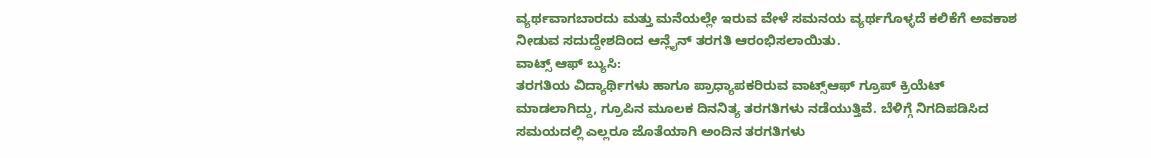ವ್ಯರ್ಥವಾಗಬಾರದು ಮತ್ತು ಮನೆಯಲ್ಲೇ ಇರುವ ವೇಳೆ ಸಮನಯ ವ್ಯರ್ಥಗೊಳ್ಳದೆ ಕಲಿಕೆಗೆ ಅವಕಾಶ ನೀಡುವ ಸದುದ್ದೇಶದಿಂದ ಆನ್ಲೈನ್ ತರಗತಿ ಆರಂಭಿಸಲಾಯಿತು.
ವಾಟ್ಸ್ ಆಫ್ ಬ್ಯುಸಿ:
ತರಗತಿಯ ವಿದ್ಯಾರ್ಥಿಗಳು ಹಾಗೂ ಪ್ರಾಧ್ಯಾಪಕರಿರುವ ವಾಟ್ಸ್ಆಫ್ ಗ್ರೂಪ್ ಕ್ರಿಯೆಟ್ ಮಾಡಲಾಗಿದ್ದು, ಗ್ರೂಪಿನ ಮೂಲಕ ದಿನನಿತ್ಯ ತರಗತಿಗಳು ನಡೆಯುತ್ತಿವೆ. ಬೆಳಿಗ್ಗೆ ನಿಗದಿಪಡಿಸಿದ ಸಮಯದಲ್ಲಿ ಎಲ್ಲರೂ ಜೊತೆಯಾಗಿ ಅಂದಿನ ತರಗತಿಗಳು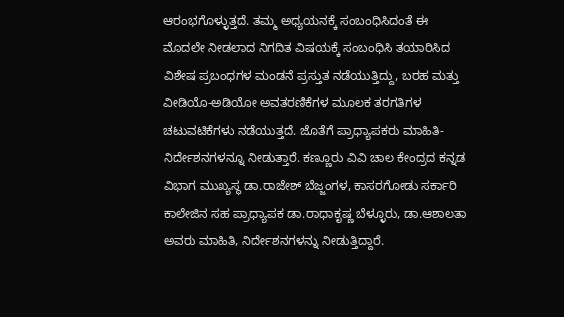ಆರಂಭಗೊಳ್ಳುತ್ತದೆ. ತಮ್ಮ ಅಧ್ಯಯನಕ್ಕೆ ಸಂಬಂಧಿಸಿದಂತೆ ಈ ಮೊದಲೇ ನೀಡಲಾದ ನಿಗದಿತ ವಿಷಯಕ್ಕೆ ಸಂಬಂಧಿಸಿ ತಯಾರಿಸಿದ ವಿಶೇಷ ಪ್ರಬಂಧಗಳ ಮಂಡನೆ ಪ್ರಸ್ತುತ ನಡೆಯುತ್ತಿದ್ದು, ಬರಹ ಮತ್ತು ವೀಡಿಯೊ-ಅಡಿಯೋ ಅವತರಣಿಕೆಗಳ ಮೂಲಕ ತರಗತಿಗಳ ಚಟುವಟಿಕೆಗಳು ನಡೆಯುತ್ತದೆ. ಜೊತೆಗೆ ಪ್ರಾಧ್ಯಾಪಕರು ಮಾಹಿತಿ-ನಿರ್ದೇಶನಗಳನ್ನೂ ನೀಡುತ್ತಾರೆ. ಕಣ್ಣೂರು ವಿವಿ ಚಾಲ ಕೇಂದ್ರದ ಕನ್ನಡ ವಿಭಾಗ ಮುಖ್ಯಸ್ಥ ಡಾ.ರಾಜೇಶ್ ಬೆಜ್ಜಂಗಳ, ಕಾಸರಗೋಡು ಸರ್ಕಾರಿ ಕಾಲೇಜಿನ ಸಹ ಪ್ರಾಧ್ಯಾಪಕ ಡಾ.ರಾಧಾಕೃಷ್ಣ ಬೆಳ್ಳೂರು, ಡಾ.ಆಶಾಲತಾ ಅವರು ಮಾಹಿತಿ, ನಿರ್ದೇಶನಗಳನ್ನು ನೀಡುತ್ತಿದ್ದಾರೆ.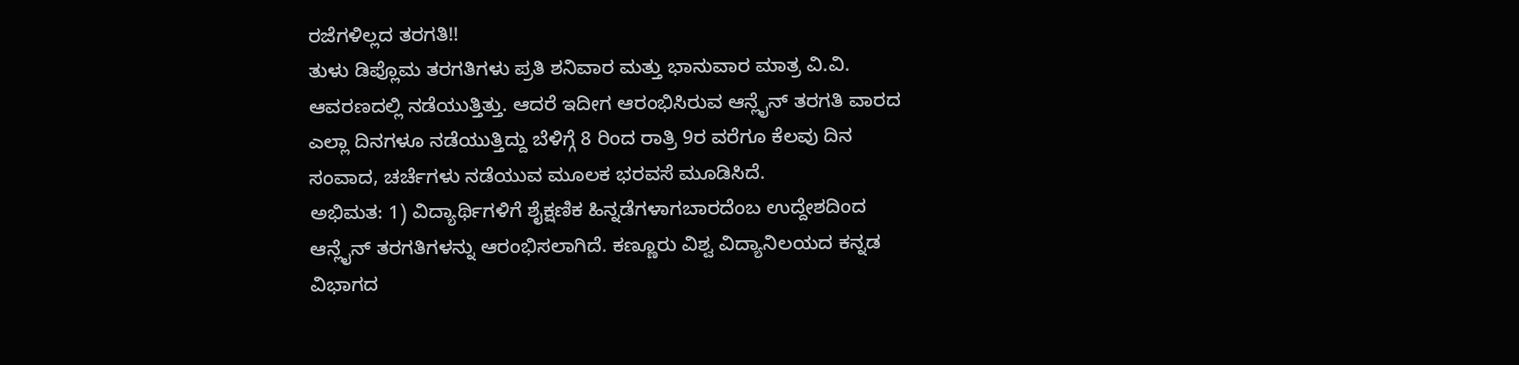ರಜೆಗಳಿಲ್ಲದ ತರಗತಿ!!
ತುಳು ಡಿಪ್ಲೊಮ ತರಗತಿಗಳು ಪ್ರತಿ ಶನಿವಾರ ಮತ್ತು ಭಾನುವಾರ ಮಾತ್ರ ವಿ.ವಿ. ಆವರಣದಲ್ಲಿ ನಡೆಯುತ್ತಿತ್ತು. ಆದರೆ ಇದೀಗ ಆರಂಭಿಸಿರುವ ಆನ್ಲೈನ್ ತರಗತಿ ವಾರದ ಎಲ್ಲಾ ದಿನಗಳೂ ನಡೆಯುತ್ತಿದ್ದು ಬೆಳಿಗ್ಗೆ 8 ರಿಂದ ರಾತ್ರಿ 9ರ ವರೆಗೂ ಕೆಲವು ದಿನ ಸಂವಾದ, ಚರ್ಚೆಗಳು ನಡೆಯುವ ಮೂಲಕ ಭರವಸೆ ಮೂಡಿಸಿದೆ.
ಅಭಿಮತ: 1) ವಿದ್ಯಾರ್ಥಿಗಳಿಗೆ ಶೈಕ್ಷಣಿಕ ಹಿನ್ನಡೆಗಳಾಗಬಾರದೆಂಬ ಉದ್ದೇಶದಿಂದ ಆನ್ಲೈನ್ ತರಗತಿಗಳನ್ನು ಆರಂಭಿಸಲಾಗಿದೆ. ಕಣ್ಣೂರು ವಿಶ್ವ ವಿದ್ಯಾನಿಲಯದ ಕನ್ನಡ ವಿಭಾಗದ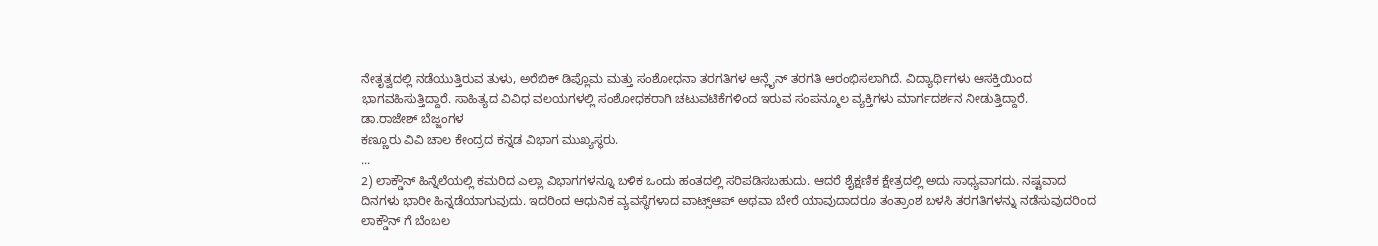ನೇತೃತ್ವದಲ್ಲಿ ನಡೆಯುತ್ತಿರುವ ತುಳು, ಅರೆಬಿಕ್ ಡಿಪ್ಲೊಮ ಮತ್ತು ಸಂಶೋಧನಾ ತರಗತಿಗಳ ಆನ್ಲೈನ್ ತರಗತಿ ಆರಂಭಿಸಲಾಗಿದೆ. ವಿದ್ಯಾರ್ಥಿಗಳು ಆಸಕ್ತಿಯಿಂದ ಭಾಗವಹಿಸುತ್ತಿದ್ದಾರೆ. ಸಾಹಿತ್ಯದ ವಿವಿಧ ವಲಯಗಳಲ್ಲಿ ಸಂಶೋಧಕರಾಗಿ ಚಟುವಟಿಕೆಗಳಿಂದ ಇರುವ ಸಂಪನ್ಮೂಲ ವ್ಯಕ್ತಿಗಳು ಮಾರ್ಗದರ್ಶನ ನೀಡುತ್ತಿದ್ದಾರೆ.
ಡಾ.ರಾಜೇಶ್ ಬೆಜ್ಜಂಗಳ
ಕಣ್ಣೂರು ವಿವಿ ಚಾಲ ಕೇಂದ್ರದ ಕನ್ನಡ ವಿಭಾಗ ಮುಖ್ಯಸ್ಥರು.
...
2) ಲಾಕ್ಡೌನ್ ಹಿನ್ನೆಲೆಯಲ್ಲಿ ಕಮರಿದ ಎಲ್ಲಾ ವಿಭಾಗಗಳನ್ನೂ ಬಳಿಕ ಒಂದು ಹಂತದಲ್ಲಿ ಸರಿಪಡಿಸಬಹುದು. ಆದರೆ ಶೈಕ್ಷಣಿಕ ಕ್ಷೇತ್ರದಲ್ಲಿ ಅದು ಸಾಧ್ಯವಾಗದು. ನಷ್ಟವಾದ ದಿನಗಳು ಭಾರೀ ಹಿನ್ನಡೆಯಾಗುವುದು. ಇದರಿಂದ ಆಧುನಿಕ ವ್ಯವಸ್ಥೆಗಳಾದ ವಾಟ್ಸ್ಆಪ್ ಅಥವಾ ಬೇರೆ ಯಾವುದಾದರೂ ತಂತ್ರಾಂಶ ಬಳಸಿ ತರಗತಿಗಳನ್ನು ನಡೆಸುವುದರಿಂದ ಲಾಕ್ಡೌನ್ ಗೆ ಬೆಂಬಲ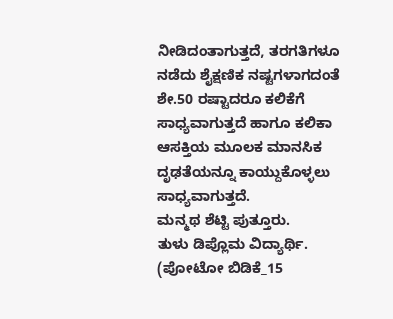ನೀಡಿದಂತಾಗುತ್ತದೆ, ತರಗತಿಗಳೂ ನಡೆದು ಶೈಕ್ಷಣಿಕ ನಷ್ಟಗಳಾಗದಂತೆ ಶೇ.50 ರಷ್ಟಾದರೂ ಕಲಿಕೆಗೆ ಸಾಧ್ಯವಾಗುತ್ತದೆ ಹಾಗೂ ಕಲಿಕಾ ಆಸಕ್ತಿಯ ಮೂಲಕ ಮಾನಸಿಕ ದೃಢತೆಯನ್ನೂ ಕಾಯ್ದುಕೊಳ್ಳಲು ಸಾಧ್ಯವಾಗುತ್ತದೆ.
ಮನ್ಮಥ ಶೆಟ್ಟಿ ಪುತ್ತೂರು.
ತುಳು ಡಿಪ್ಲೊಮ ವಿದ್ಯಾರ್ಥಿ.
(ಪೋಟೋ ಬಿಡಿಕೆ_15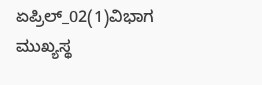ಏಪ್ರಿಲ್_02(1)ವಿಭಾಗ ಮುಖ್ಯಸ್ಥ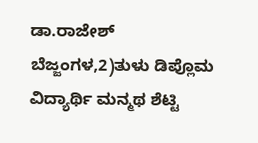ಡಾ.ರಾಜೇಶ್ ಬೆಜ್ಜಂಗಳ,2)ತುಳು ಡಿಪ್ಲೊಮ ವಿದ್ಯಾರ್ಥಿ ಮನ್ಮಥ ಶೆಟ್ಟಿ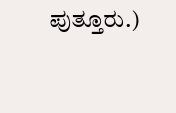ಪುತ್ತೂರು.)